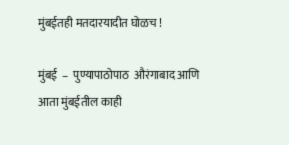मुंबईतही मतदारयादीत घोळच !

मुंबई  –  पुण्यापाठोपाठ  औरंगाबाद आणि आता मुंबईतील काही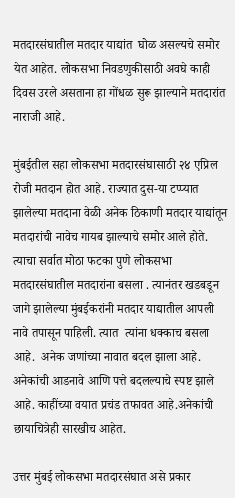मतदारसंघातील मतदार याद्यांत  घोळ असल्यचे समोर येत आहेत. लोकसभा निवडणुकीसाठी अवघे काही दिवस उरले असताना हा गोंधळ सुरू झाल्याने मतदारांत नाराजी आहे.

मुंबईतील सहा लोकसभा मतदारसंघासाठी २४ एप्रिल रोजी मतदान होत आहे. राज्यात दुस-या टप्प्यात झालेल्या मतदाना वेळी अनेक ठिकाणी मतदार याद्यांतून मतदारांची नावेच गायब झाल्याचे समोर आले होते. त्याचा सर्वात मोठा फटका पुणे लोकसभा मतदारसंघातील मतदारांना बसला . त्यानंतर खडबडून जागे झालेल्या मुंबईकरांनी मतदार याद्यातील आपली नावे तपासून पाहिली. त्यात  त्यांना धक्काच बसला आहे.  अनेक जणांच्या नावात बदल झाला आहे. अनेकांची आडनावे आणि पत्ते बदलल्याचे स्पष्ट झाले  आहे. काहींच्या वयात प्रचंड तफावत आहे.अनेकांची छायाचित्रेही सारखीच आहेत.

उत्तर मुंबई लोकसभा मतदारसंघात असे प्रकार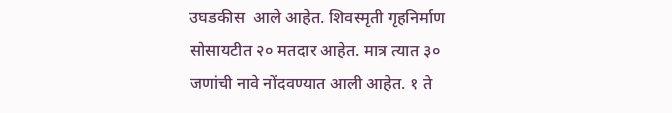उघडकीस  आले आहेत. शिवस्मृती गृहनिर्माण सोसायटीत २० मतदार आहेत. मात्र त्यात ३० जणांची नावे नोंदवण्यात आली आहेत. १ ते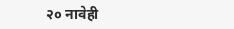२० नावेही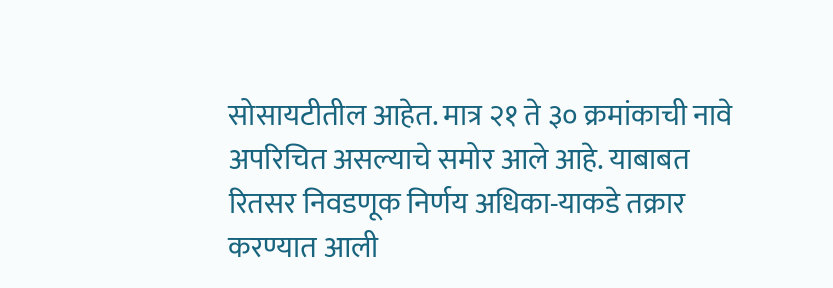सोसायटीतील आहेत. मात्र २१ ते ३० क्रमांकाची नावे अपरिचित असल्याचे समोर आले आहे. याबाबत रितसर निवडणूक निर्णय अधिका-याकडे तक्रार करण्यात आली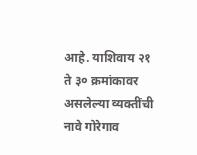आहे. याशिवाय २१ ते ३० क्रमांकावर असलेल्या व्यक्तींची नावे गोरेगाव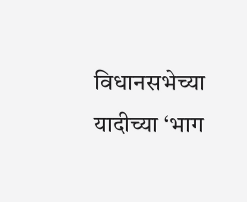विधानसभेच्या यादीच्या ‘भाग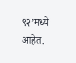९२’मध्ये आहेत.